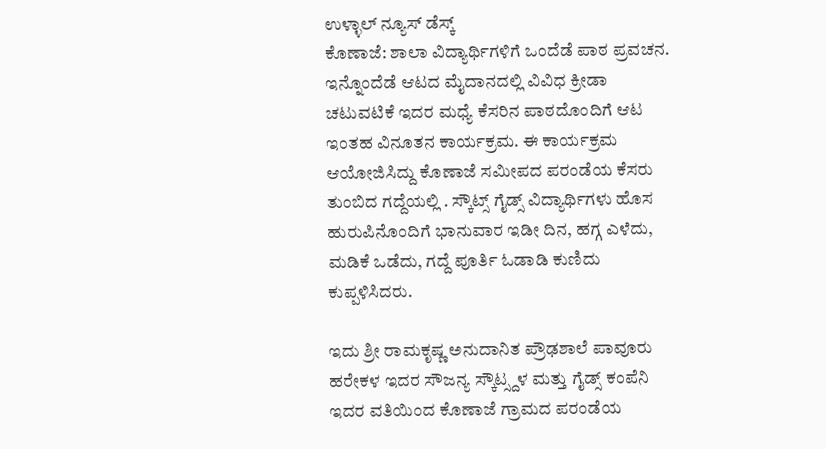ಉಳ್ಳಾಲ್ ನ್ಯೂಸ್ ಡೆಸ್ಕ್
ಕೊಣಾಜೆ: ಶಾಲಾ ವಿದ್ಯಾರ್ಥಿಗಳಿಗೆ ಒಂದೆಡೆ ಪಾಠ ಪ್ರವಚನ. ಇನ್ನೊಂದೆಡೆ ಆಟದ ಮೈದಾನದಲ್ಲಿ ವಿವಿಧ ಕ್ರೀಡಾ ಚಟುವಟಿಕೆ ಇದರ ಮಧ್ಯೆ ಕೆಸರಿನ ಪಾಠದೊಂದಿಗೆ ಆಟ ಇಂತಹ ವಿನೂತನ ಕಾರ್ಯಕ್ರಮ. ಈ ಕಾರ್ಯಕ್ರಮ ಆಯೋಜಿಸಿದ್ದು ಕೊಣಾಜೆ ಸಮೀಪದ ಪರಂಡೆಯ ಕೆಸರು ತುಂಬಿದ ಗದ್ದೆಯಲ್ಲಿ . ಸ್ಕೌಟ್ಸ್ ಗೈಡ್ಸ್ ವಿದ್ಯಾರ್ಥಿಗಳು ಹೊಸ ಹುರುಪಿನೊಂದಿಗೆ ಭಾನುವಾರ ಇಡೀ ದಿನ, ಹಗ್ಗ ಎಳೆದು, ಮಡಿಕೆ ಒಡೆದು, ಗದ್ದೆ ಪೂರ್ತಿ ಓಡಾಡಿ ಕುಣಿದು ಕುಪ್ಪಳಿಸಿದರು.

ಇದು ಶ್ರೀ ರಾಮಕೃಷ್ಣ ಅನುದಾನಿತ ಪ್ರೌಢಶಾಲೆ ಪಾವೂರು ಹರೇಕಳ ಇದರ ಸೌಜನ್ಯ ಸ್ಕೌಟ್ಸ್ದಳ ಮತ್ತು ಗೈಡ್ಸ್ ಕಂಪೆನಿ ಇದರ ವತಿಯಿಂದ ಕೊಣಾಜೆ ಗ್ರಾಮದ ಪರಂಡೆಯ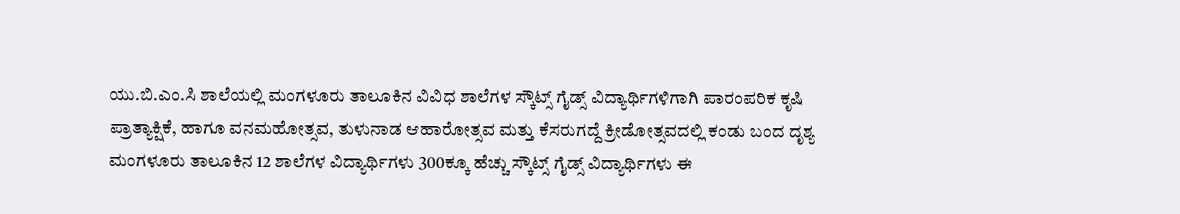ಯು.ಬಿ.ಎಂ.ಸಿ ಶಾಲೆಯಲ್ಲಿ ಮಂಗಳೂರು ತಾಲೂಕಿನ ವಿವಿಧ ಶಾಲೆಗಳ ಸ್ಕೌಟ್ಸ್ ಗೈಡ್ಸ್ ವಿದ್ಯಾರ್ಥಿಗಳಿಗಾಗಿ ಪಾರಂಪರಿಕ ಕೃಷಿ ಪ್ರಾತ್ಯಾಕ್ಷಿಕೆ, ಹಾಗೂ ವನಮಹೋತ್ಸವ, ತುಳುನಾಡ ಆಹಾರೋತ್ಸವ ಮತ್ತು ಕೆಸರುಗದ್ದೆ ಕ್ರೀಡೋತ್ಸವದಲ್ಲಿ ಕಂಡು ಬಂದ ದೃಶ್ಯ
ಮಂಗಳೂರು ತಾಲೂಕಿನ 12 ಶಾಲೆಗಳ ವಿದ್ಯಾರ್ಥಿಗಳು 300ಕ್ಕೂ ಹೆಚ್ಚು ಸ್ಕೌಟ್ಸ್ ಗೈಡ್ಸ್ ವಿದ್ಯಾರ್ಥಿಗಳು ಈ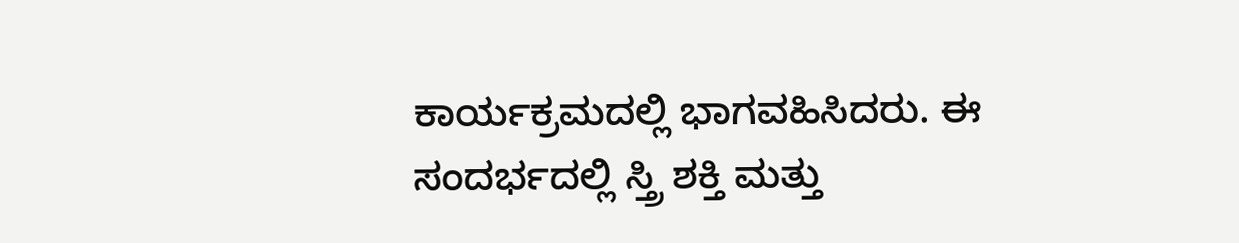ಕಾರ್ಯಕ್ರಮದಲ್ಲಿ ಭಾಗವಹಿಸಿದರು. ಈ ಸಂದರ್ಭದಲ್ಲಿ ಸ್ತ್ರಿ ಶಕ್ತಿ ಮತ್ತು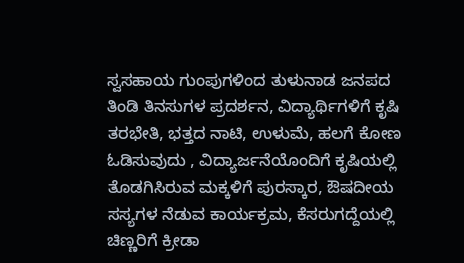ಸ್ವಸಹಾಯ ಗುಂಪುಗಳಿಂದ ತುಳುನಾಡ ಜನಪದ ತಿಂಡಿ ತಿನಸುಗಳ ಪ್ರದರ್ಶನ, ವಿದ್ಯಾರ್ಥಿಗಳಿಗೆ ಕೃಷಿ ತರಭೇತಿ, ಭತ್ತದ ನಾಟಿ, ಉಳುಮೆ, ಹಲಗೆ ಕೋಣ ಓಡಿಸುವುದು , ವಿದ್ಯಾರ್ಜನೆಯೊಂದಿಗೆ ಕೃಷಿಯಲ್ಲಿ ತೊಡಗಿಸಿರುವ ಮಕ್ಕಳಿಗೆ ಪುರಸ್ಕಾರ, ಔಷದೀಯ ಸಸ್ಯಗಳ ನೆಡುವ ಕಾರ್ಯಕ್ರಮ, ಕೆಸರುಗದ್ದೆಯಲ್ಲಿ ಚಿಣ್ಣರಿಗೆ ಕ್ರೀಡಾ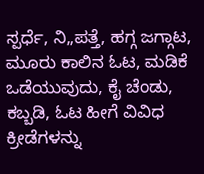ಸ್ಪರ್ಧೆ, ನಿ„ಪತ್ತೆ, ಹಗ್ಗ ಜಗ್ಗಾಟ, ಮೂರು ಕಾಲಿನ ಓಟ, ಮಡಿಕೆ ಒಡೆಯುವುದು, ಕೈ ಚೆಂಡು, ಕಬ್ಬಡಿ, ಓಟ ಹೀಗೆ ವಿವಿಧ ಕ್ರೀಡೆಗಳನ್ನು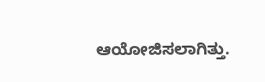ಆಯೋಜಿಸಲಾಗಿತ್ತು.